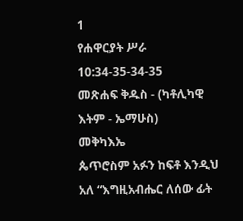1
የሐዋርያት ሥራ 10:34-35-34-35
መጽሐፍ ቅዱስ - (ካቶሊካዊ እትም - ኤማሁስ)
መቅካእኤ
ጴጥሮስም አፉን ከፍቶ እንዲህ አለ “እግዚአብሔር ለሰው ፊት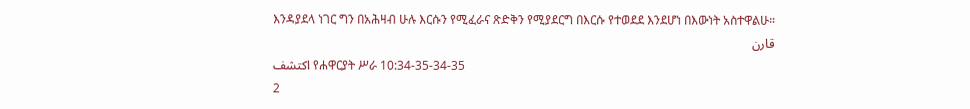እንዳያደላ ነገር ግን በአሕዛብ ሁሉ እርሱን የሚፈራና ጽድቅን የሚያደርግ በእርሱ የተወደደ እንደሆነ በእውነት አስተዋልሁ።
قارن
اكتشف የሐዋርያት ሥራ 10:34-35-34-35
2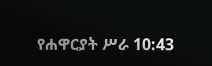የሐዋርያት ሥራ 10:43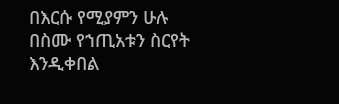በእርሱ የሚያምን ሁሉ በስሙ የኀጢአቱን ስርየት እንዲቀበል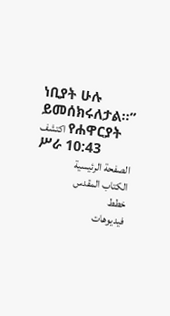ነቢያት ሁሉ ይመሰክሩለታል።”
اكتشف የሐዋርያት ሥራ 10:43
الصفحة الرئيسية
الكتاب المقدس
خطط
فيديوهات